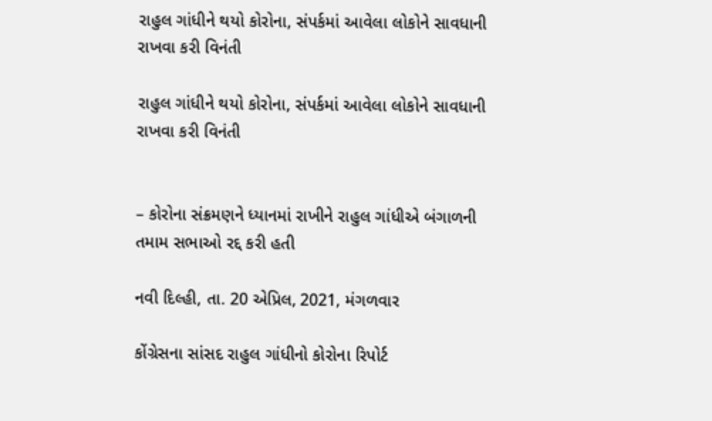રાહુલ ગાંધીને થયો કોરોના, સંપર્કમાં આવેલા લોકોને સાવધાની રાખવા કરી વિનંતી

રાહુલ ગાંધીને થયો કોરોના, સંપર્કમાં આવેલા લોકોને સાવધાની રાખવા કરી વિનંતી


– કોરોના સંક્રમણને ધ્યાનમાં રાખીને રાહુલ ગાંધીએ બંગાળની તમામ સભાઓ રદ્દ કરી હતી

નવી દિલ્હી, તા. 20 એપ્રિલ, 2021, મંગળવાર

કોંગ્રેસના સાંસદ રાહુલ ગાંધીનો કોરોના રિપોર્ટ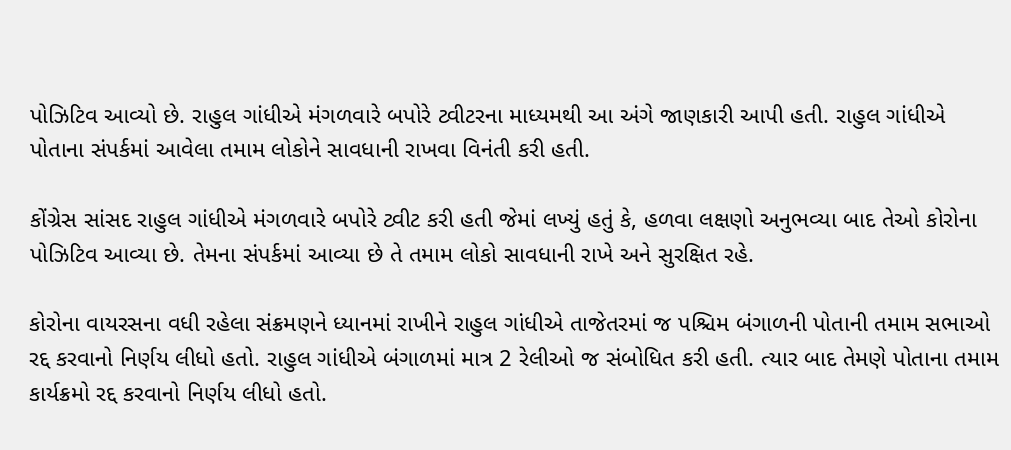પોઝિટિવ આવ્યો છે. રાહુલ ગાંધીએ મંગળવારે બપોરે ટ્વીટરના માધ્યમથી આ અંગે જાણકારી આપી હતી. રાહુલ ગાંધીએ પોતાના સંપર્કમાં આવેલા તમામ લોકોને સાવધાની રાખવા વિનંતી કરી હતી.

કોંગ્રેસ સાંસદ રાહુલ ગાંધીએ મંગળવારે બપોરે ટ્વીટ કરી હતી જેમાં લખ્યું હતું કે, હળવા લક્ષણો અનુભવ્યા બાદ તેઓ કોરોના પોઝિટિવ આવ્યા છે. તેમના સંપર્કમાં આવ્યા છે તે તમામ લોકો સાવધાની રાખે અને સુરક્ષિત રહે.

કોરોના વાયરસના વધી રહેલા સંક્રમણને ધ્યાનમાં રાખીને રાહુલ ગાંધીએ તાજેતરમાં જ પશ્ચિમ બંગાળની પોતાની તમામ સભાઓ રદ્દ કરવાનો નિર્ણય લીધો હતો. રાહુલ ગાંધીએ બંગાળમાં માત્ર 2 રેલીઓ જ સંબોધિત કરી હતી. ત્યાર બાદ તેમણે પોતાના તમામ કાર્યક્રમો રદ્દ કરવાનો નિર્ણય લીધો હતો.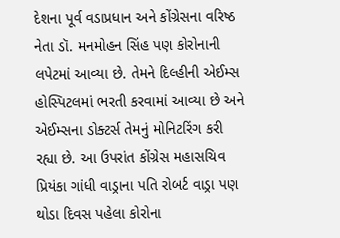દેશના પૂર્વ વડાપ્રધાન અને કોંગ્રેસના વરિષ્ઠ નેતા ડૉ. મનમોહન સિંહ પણ કોરોનાની લપેટમાં આવ્યા છે. તેમને દિલ્હીની એઈમ્સ હોસ્પિટલમાં ભરતી કરવામાં આવ્યા છે અને એઈમ્સના ડોક્ટર્સ તેમનું મોનિટરિંગ કરી રહ્યા છે. આ ઉપરાંત કોંગ્રેસ મહાસચિવ પ્રિયંકા ગાંધી વાડ્રાના પતિ રોબર્ટ વાડ્રા પણ થોડા દિવસ પહેલા કોરોના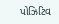પોઝિટિવ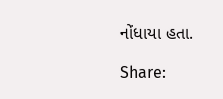નોંધાયા હતા.

Share: